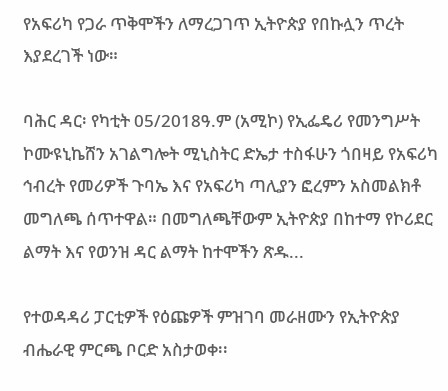የአፍሪካ የጋራ ጥቅሞችን ለማረጋገጥ ኢትዮጵያ የበኩሏን ጥረት እያደረገች ነው።

ባሕር ዳር፡ የካቲት 05/2018ዓ.ም (አሚኮ) የኢፌዴሪ የመንግሥት ኮሙዩኒኬሸን አገልግሎት ሚኒስትር ድኤታ ተስፋሁን ጎበዛይ የአፍሪካ ኅብረት የመሪዎች ጉባኤ እና የአፍሪካ ጣሊያን ፎረምን አስመልክቶ መግለጫ ሰጥተዋል። በመግለጫቸውም ኢትዮጵያ በከተማ የኮሪደር ልማት እና የወንዝ ዳር ልማት ከተሞችን ጽዱ...

የተወዳዳሪ ፓርቲዎች የዕጩዎች ምዝገባ መራዘሙን የኢትዮጵያ ብሔራዊ ምርጫ ቦርድ አስታወቀ፡፡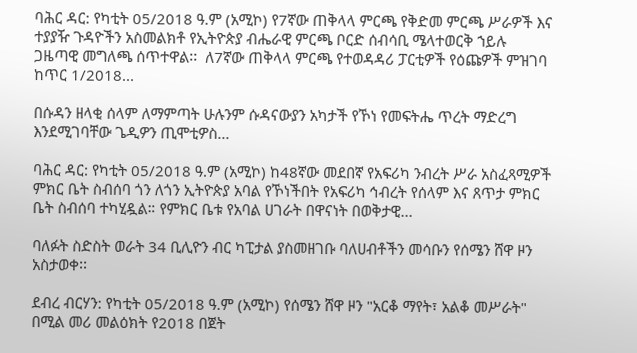ባሕር ዳር: የካቲት 05/2018 ዓ.ም (አሚኮ) የ7ኛው ጠቅላላ ምርጫ የቅድመ ምርጫ ሥራዎች እና ተያያዥ ጉዳዮችን አስመልክቶ የኢትዮጵያ ብሔራዊ ምርጫ ቦርድ ሰብሳቢ ሜላተወርቅ ኀይሉ ጋዜጣዊ መግለጫ ሰጥተዋል፡፡  ለ7ኛው ጠቅላላ ምርጫ የተወዳዳሪ ፓርቲዎች የዕጩዎች ምዝገባ ከጥር 1/2018...

በሱዳን ዘላቂ ሰላም ለማምጣት ሁሉንም ሱዳናውያን አካታች የኾነ የመፍትሔ ጥረት ማድረግ እንደሚገባቸው ጌዲዎን ጢሞቲዎስ...

ባሕር ዳር: የካቲት 05/2018 ዓ.ም (አሚኮ) ከ48ኛው መደበኛ የአፍሪካ ንብረት ሥራ አስፈጻሚዎች ምክር ቤት ስብሰባ ጎን ለጎን ኢትዮጵያ አባል የኾነችበት የአፍሪካ ኅብረት የሰላም እና ጸጥታ ምክር ቤት ስብሰባ ተካሂዷል። የምክር ቤቱ የአባል ሀገራት በዋናነት በወቅታዊ...

ባለፉት ስድስት ወራት 34 ቢሊዮን ብር ካፒታል ያስመዘገቡ ባለሀብቶችን መሳቡን የሰሜን ሸዋ ዞን አስታወቀ፡፡

ደብረ ብርሃን: የካቲት 05/2018 ዓ.ም (አሚኮ) የሰሜን ሸዋ ዞን "አርቆ ማየት፣ አልቆ መሥራት" በሚል መሪ መልዕክት የ2018 በጀት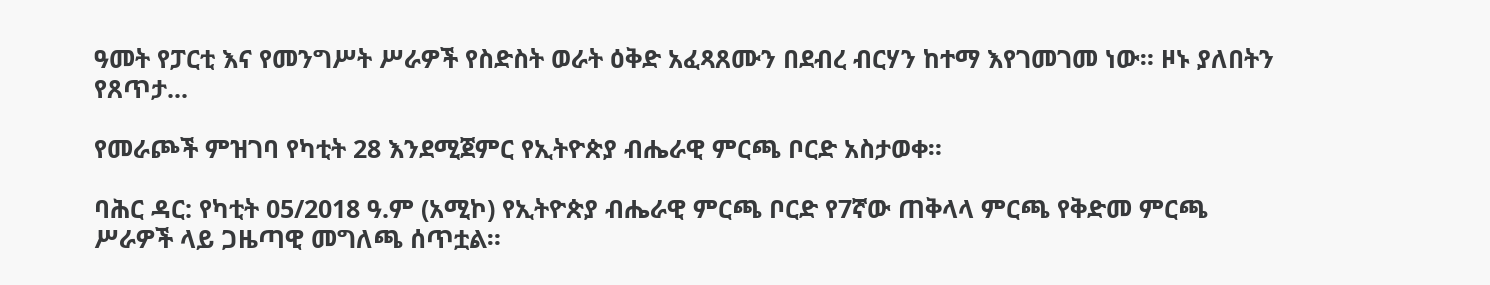ዓመት የፓርቲ እና የመንግሥት ሥራዎች የስድስት ወራት ዕቅድ አፈጻጸሙን በደብረ ብርሃን ከተማ እየገመገመ ነው። ዞኑ ያለበትን የጸጥታ...

የመራጮች ምዝገባ የካቲት 28 እንደሚጀምር የኢትዮጵያ ብሔራዊ ምርጫ ቦርድ አስታወቀ።

ባሕር ዳር: የካቲት 05/2018 ዓ.ም (አሚኮ) የኢትዮጵያ ብሔራዊ ምርጫ ቦርድ የ7ኛው ጠቅላላ ምርጫ የቅድመ ምርጫ ሥራዎች ላይ ጋዜጣዊ መግለጫ ሰጥቷል።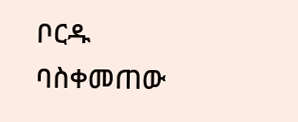ቦርዱ ባስቀመጠው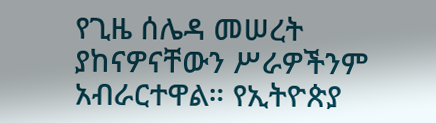የጊዜ ሰሌዳ መሠረት ያከናዎናቸውን ሥራዎችንም አብራርተዋል። የኢትዮጵያ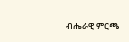ብሔራዊ ምርጫ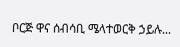ቦርጅ ዋና ሰብሳቢ ሜላተወርቅ ኃይሉ...